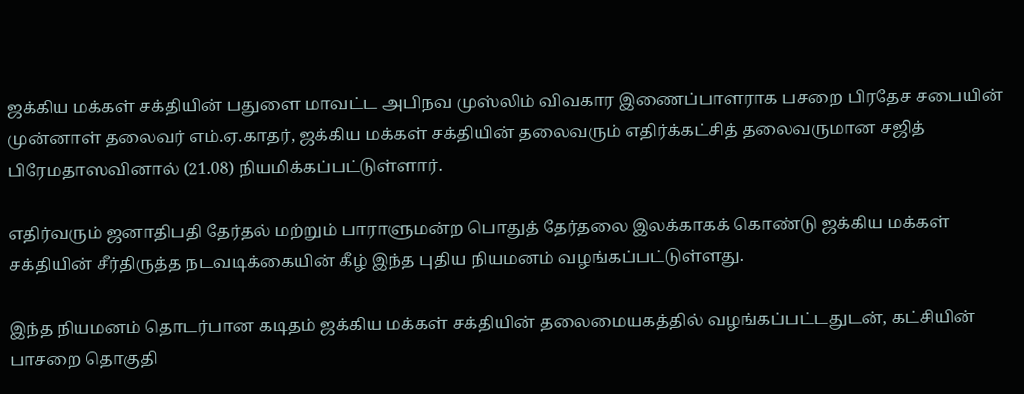ஜக்கிய மக்கள் சக்தியின் பதுளை மாவட்ட அபிநவ முஸ்லிம் விவகார இணைப்பாளராக பசறை பிரதேச சபையின் முன்னாள் தலைவர் எம்.ஏ.காதர், ஜக்கிய மக்கள் சக்தியின் தலைவரும் எதிர்க்கட்சித் தலைவருமான சஜித் பிரேமதாஸவினால் (21.08) நியமிக்கப்பட்டுள்ளார்.

எதிர்வரும் ஜனாதிபதி தேர்தல் மற்றும் பாராளுமன்ற பொதுத் தேர்தலை இலக்காகக் கொண்டு ஜக்கிய மக்கள் சக்தியின் சீர்திருத்த நடவடிக்கையின் கீழ் இந்த புதிய நியமனம் வழங்கப்பட்டுள்ளது.

இந்த நியமனம் தொடர்பான கடிதம் ஜக்கிய மக்கள் சக்தியின் தலைமையகத்தில் வழங்கப்பட்டதுடன், கட்சியின் பாசறை தொகுதி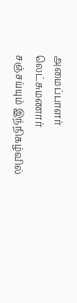அமைப்பாளர் லெட்சுமணார் சஞ்சய்யும் இந்நிகழ்வில்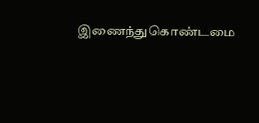இணைந்துகொண்டமை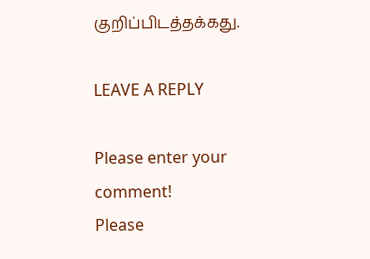குறிப்பிடத்தக்கது.

LEAVE A REPLY

Please enter your comment!
Please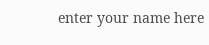enter your name here